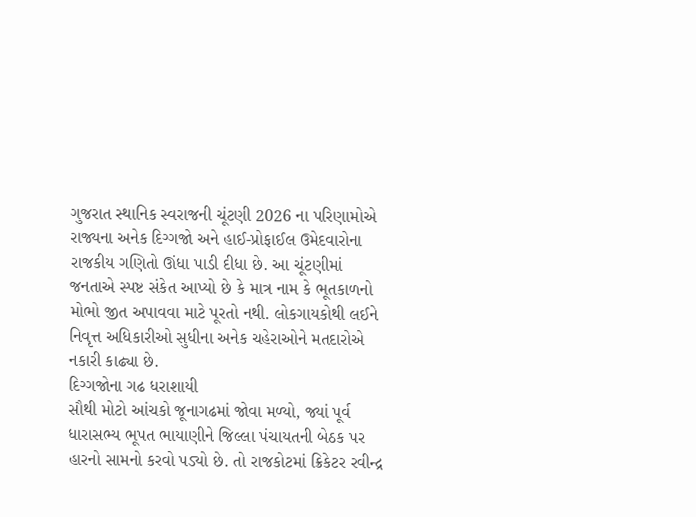ગુજરાત સ્થાનિક સ્વરાજની ચૂંટણી 2026 ના પરિણામોએ રાજ્યના અનેક દિગ્ગજો અને હાઈ-પ્રોફાઈલ ઉમેદવારોના રાજકીય ગણિતો ઊંધા પાડી દીધા છે. આ ચૂંટણીમાં જનતાએ સ્પષ્ટ સંકેત આપ્યો છે કે માત્ર નામ કે ભૂતકાળનો મોભો જીત અપાવવા માટે પૂરતો નથી. લોકગાયકોથી લઈને નિવૃત્ત અધિકારીઓ સુધીના અનેક ચહેરાઓને મતદારોએ નકારી કાઢ્યા છે.
દિગ્ગજોના ગઢ ધરાશાયી
સૌથી મોટો આંચકો જૂનાગઢમાં જોવા મળ્યો, જ્યાં પૂર્વ ધારાસભ્ય ભૂપત ભાયાણીને જિલ્લા પંચાયતની બેઠક પર હારનો સામનો કરવો પડ્યો છે. તો રાજકોટમાં ક્રિકેટર રવીન્દ્ર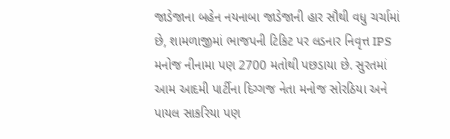જાડેજાના બહેન નયનાબા જાડેજાની હાર સૌથી વધુ ચર્ચામાં છે, શામળાજીમાં ભાજપની ટિકિટ પર લડનાર નિવૃત્ત IPS મનોજ નીનામા પણ 2700 મતોથી પછડાયા છે. સુરતમાં આમ આદમી પાર્ટીના દિગ્ગજ નેતા મનોજ સોરઠિયા અને પાયલ સાકરિયા પણ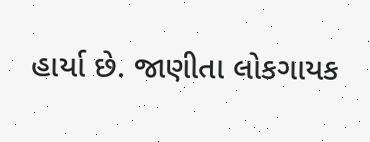હાર્યા છે. જાણીતા લોકગાયક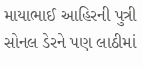માયાભાઈ આહિરની પુત્રી સોનલ ડેરને પણ લાઠીમાં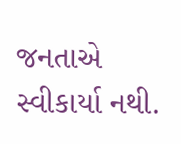જનતાએ સ્વીકાર્યા નથી.